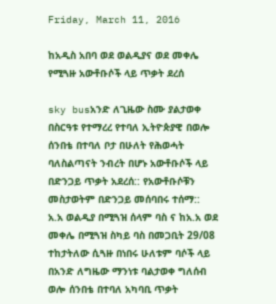Friday, March 11, 2016

ከአዲስ አበባ ወደ ወልዲያና ወደ መቀሌ የሚጓዙ አውቶቡሶች ላይ ጥቃት ደረሰ

sky busአንድ ለጊዜው ስሙ ያልታወቀ በስርዓቱ የተማረረ የተባለ ኢትዮጵያዊ በወሎ ሰንበቴ በተባለ ቦታ በሁለት የሕወሓት ባለስልጣናት ንብረት በሆኑ አውቶቡሶች ላይ በድንጋይ ጥቃት አደረሰ:: የአውቶቡሶቹን መስታወትም በድንጋይ መሰባበሩ ተሰማ::
አ.አ ወልዲያ በሚጓዝ ሰላም ባስ ና ከአ.አ ወደ መቀሌ በሚጓዝ ስካይ ባስ በመጋቢት 29/08 ተከታትለው ሲጓዙ በነበሩ ሁለቱም ባሶች ላይ በአንድ ለግዜው ማንነቱ ባልታወቀ ግለሰብ ወሎ ሰንበቴ በተባለ አካባቢ ጥቃት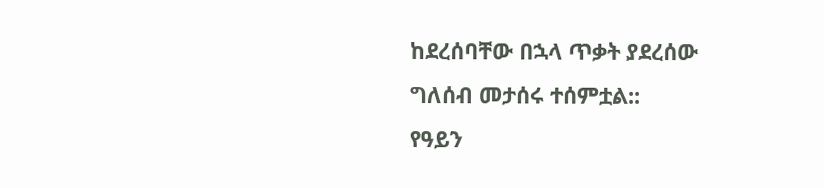ከደረሰባቸው በኋላ ጥቃት ያደረሰው ግለሰብ መታሰሩ ተሰምቷል::
የዓይን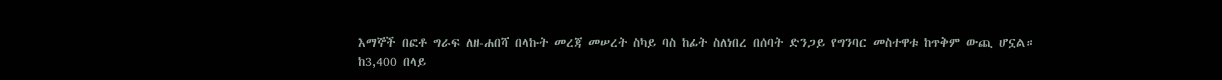እማኞች በፎቶ ግራፍ ለዘ-ሐበሻ በላኩት መረጃ መሠረት ስካይ ባስ ከፊት ስለነበረ በሰባት ድንጋይ የግንባር መስተዋቱ ከጥቅም ውጪ ሆኗል።
ከ3,400 በላይ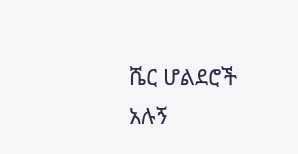ሼር ሆልደሮች አሉኝ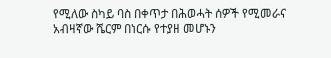የሚለው ስካይ ባስ በቀጥታ በሕወሓት ሰዎች የሚመራና አብዛኛው ሼርም በነርሱ የተያዘ መሆኑን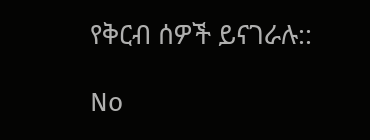የቅርብ ሰዎች ይናገራሉ::

No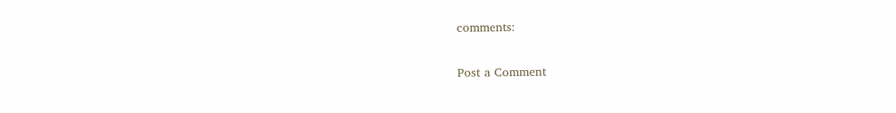comments:

Post a Comment